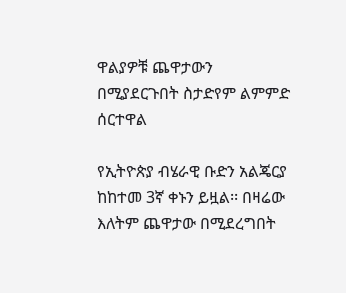ዋልያዎቹ ጨዋታውን በሚያደርጉበት ስታድየም ልምምድ ሰርተዋል

የኢትዮጵያ ብሄራዊ ቡድን አልጄርያ ከከተመ 3ኛ ቀኑን ይዟል፡፡ በዛሬው እለትም ጨዋታው በሚደረግበት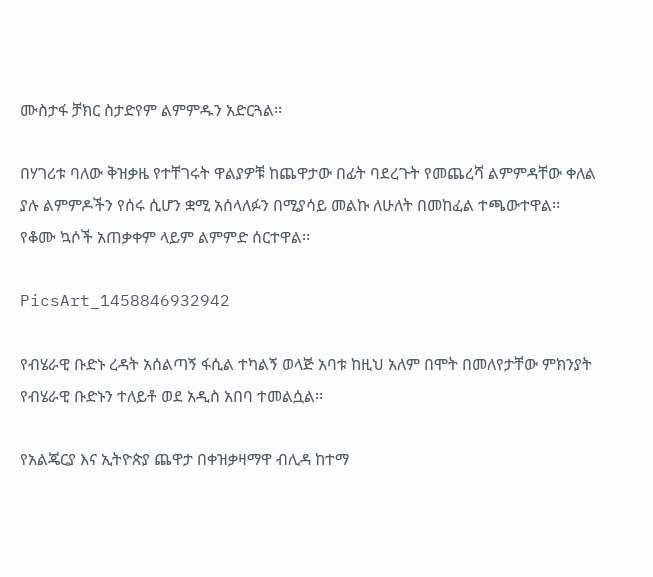ሙስታፋ ቻክር ስታድየም ልምምዱን አድርጓል፡፡

በሃገሪቱ ባለው ቅዝቃዜ የተቸገሩት ዋልያዎቹ ከጨዋታው በፊት ባደረጉት የመጨረሻ ልምምዳቸው ቀለል ያሉ ልምምዶችን የሰሩ ሲሆን ቋሚ አሰላለፉን በሚያሳይ መልኩ ለሁለት በመከፈል ተጫውተዋል፡፡ የቆሙ ኳሶች አጠቃቀም ላይም ልምምድ ሰርተዋል፡፡

PicsArt_1458846932942

የብሄራዊ ቡድኑ ረዳት አሰልጣኝ ፋሲል ተካልኝ ወላጅ አባቱ ከዚህ አለም በሞት በመለየታቸው ምክንያት የብሄራዊ ቡድኑን ተለይቶ ወደ አዲስ አበባ ተመልሷል፡፡

የአልጄርያ እና ኢትዮጵያ ጨዋታ በቀዝቃዛማዋ ብሊዳ ከተማ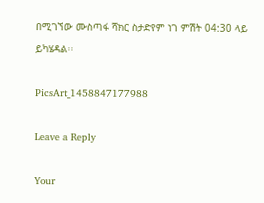በሚገኘው ሙስጣፋ ሻክር ስታድየም ነገ ምሽት 04:30 ላይ ይካሄዳል፡፡

PicsArt_1458847177988

Leave a Reply

Your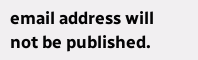email address will not be published.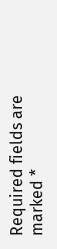Required fields are marked *